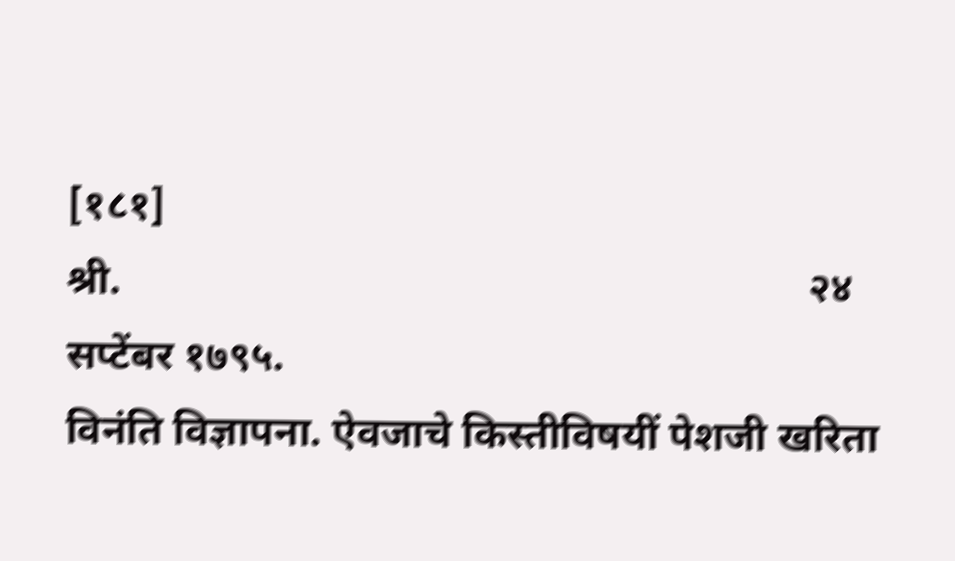[१८१]                                                                               श्री.                                                                  २४ सप्टेंबर १७९५.
विनंति विज्ञापना. ऐवजाचे किस्तीविषयीं पेशजी खरिता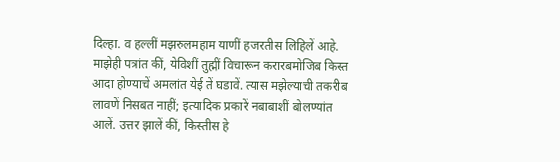दिल्हा. व हल्लीं मझरुलमहाम याणीं हजरतीस लिहिलें आहे. माझेही पत्रांत कीं, येविशीं तुह्मीं विचारून करारबमोजिब किस्त आदा होण्याचें अमलांत येई तें घडावें. त्यास मझेल्याची तकरीब लावणें निसबत नाहीं; इत्यादिक प्रकारें नबाबाशीं बोलण्यांत आलें. उत्तर झालें कीं, किस्तीस हे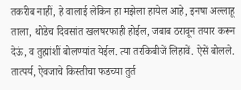तकरीब नाहीं, हे वालाई लेकिन हा मझेला हायेल आहे, इनषा अल्लाहू ताला, थोडेच दिवसांत खलषरफाही होईल, जबाब ठरावून तयार करून देऊं, व तुह्मांशीं बोलण्यांत येईल. त्या तरकिबीजें लिहावें. ऐसें बोलले. तात्पर्य, ऐवजाचे किस्तीचा फडच्या तुर्त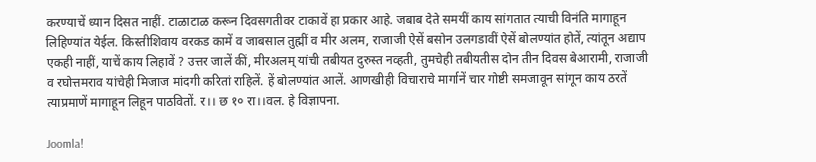करण्याचें ध्यान दिसत नाहीं. टाळाटाळ करून दिवसगतीवर टाकावें हा प्रकार आहे. जबाब देते समयीं काय सांगतात त्याची विनंति मागाहून लिहिण्यांत येईल. किस्तीशिवाय वरकड कामें व जाबसाल तुह्मीं व मीर अलम, राजाजी ऐसें बसोन उलगडावीं ऐसें बोलण्यांत होतें, त्यांतून अद्याप एकही नाहीं, याचें काय लिहावें ? उत्तर जालें कीं, मीरअलम् यांची तबीयत दुरुस्त नव्हती, तुमचेही तबीयतीस दोन तीन दिवस बेआरामी, राजाजी व रघोत्तमराव यांचेही मिजाज मांदगी करितां राहिलें. हें बोलण्यांत आलें. आणखीही विचाराचे मार्गानें चार गोष्टी समजावून सांगून काय ठरतें त्याप्रमाणें मागाहून लिहून पाठवितों. र।। छ १० रा।।वल. हे विज्ञापना.

Joomla!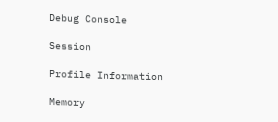Debug Console

Session

Profile Information

Memory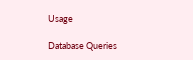Usage

Database Queries